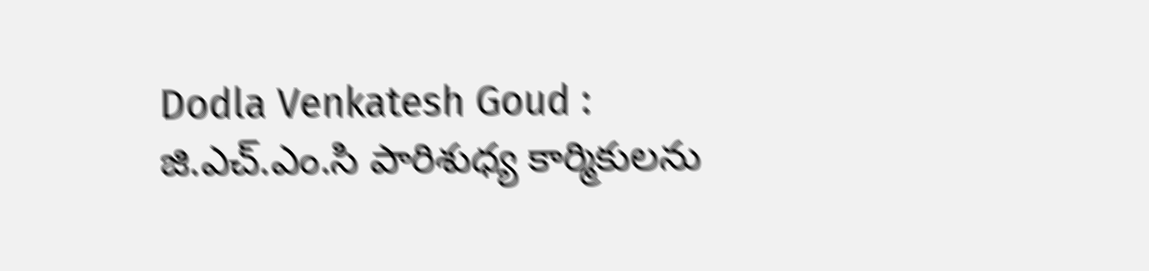Dodla Venkatesh Goud : జి.ఎచ్.ఎం.సి పారిశుధ్య కార్మికులను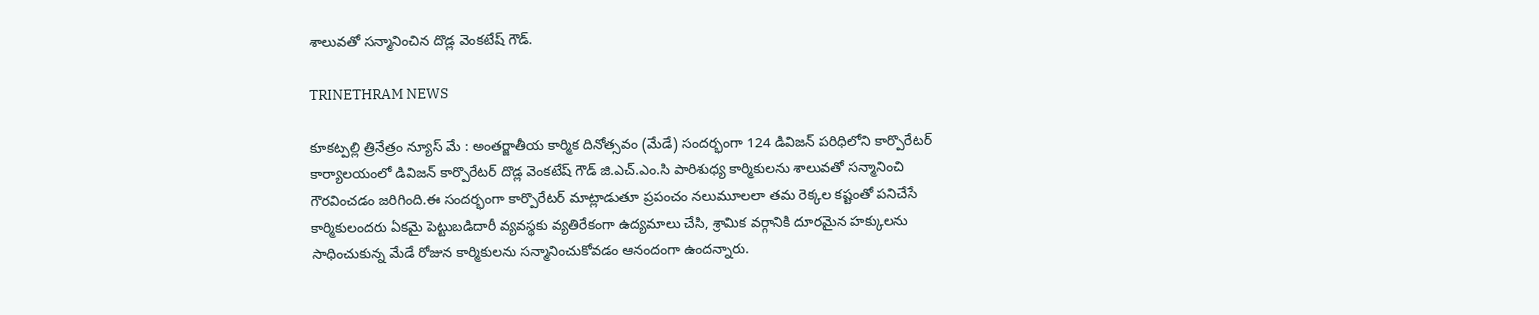శాలువతో సన్మానించిన దొడ్ల వెంకటేష్ గౌడ్.

TRINETHRAM NEWS

కూకట్పల్లి త్రినేత్రం న్యూస్ మే : అంతర్జాతీయ కార్మిక దినోత్సవం (మేడే) సందర్భంగా 124 డివిజన్ పరిధిలోని కార్పొరేటర్ కార్యాలయంలో డివిజన్ కార్పొరేటర్ దొడ్ల వెంకటేష్ గౌడ్ జి.ఎచ్.ఎం.సి పారిశుధ్య కార్మికులను శాలువతో సన్మానించి గౌరవించడం జరిగింది.ఈ సందర్భంగా కార్పొరేటర్ మాట్లాడుతూ ప్రపంచం నలుమూలలా తమ రెక్కల కష్టంతో పనిచేసే కార్మికులందరు ఏకమై పెట్టుబడిదారీ వ్యవస్థకు వ్యతిరేకంగా ఉద్యమాలు చేసి, శ్రామిక వర్గానికి దూరమైన హక్కులను సాధించుకున్న మేడే రోజున కార్మికులను సన్మానించుకోవడం ఆనందంగా ఉందన్నారు.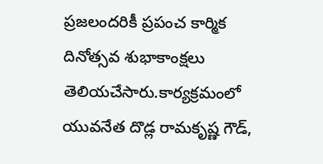ప్రజలందరికీ ప్రపంచ కార్మిక దినోత్సవ శుభాకాంక్షలు తెలియచేసారు.కార్యక్రమంలో యువనేత దొడ్ల రామకృష్ణ గౌడ్,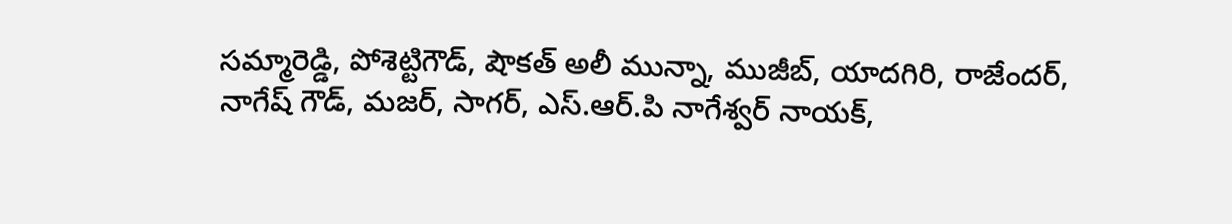సమ్మారెడ్డి, పోశెట్టిగౌడ్, షౌకత్ అలీ మున్నా, ముజీబ్, యాదగిరి, రాజేందర్, నాగేష్ గౌడ్, మజర్, సాగర్, ఎస్.ఆర్.పి నాగేశ్వర్ నాయక్,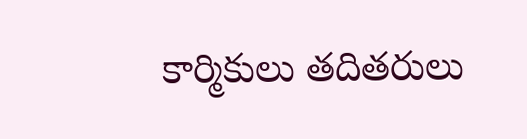కార్మికులు తదితరులు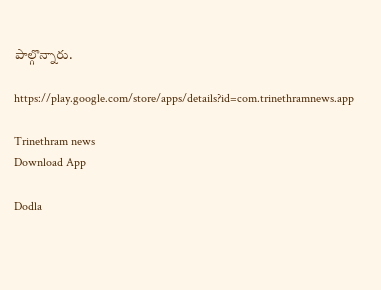పాల్గొన్నారు.

https://play.google.com/store/apps/details?id=com.trinethramnews.app

Trinethram news
Download App

Dodla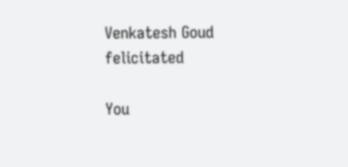Venkatesh Goud felicitated

You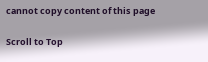cannot copy content of this page

Scroll to Top